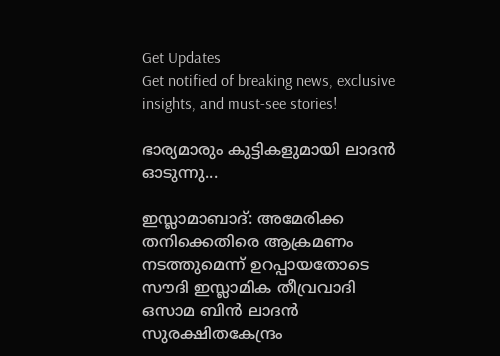Get Updates
Get notified of breaking news, exclusive insights, and must-see stories!

ഭാര്യമാരും കുട്ടികളുമായി ലാദന്‍ ഓടുന്നു...

ഇസ്ലാമാബാദ്: അമേരിക്ക തനിക്കെതിരെ ആക്രമണം നടത്തുമെന്ന് ഉറപ്പായതോടെ സൗദി ഇസ്ലാമിക തീവ്രവാദി ഒസാമ ബിന്‍ ലാദന്‍ സുരക്ഷിതകേന്ദ്രം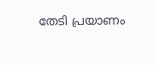തേടി പ്രയാണം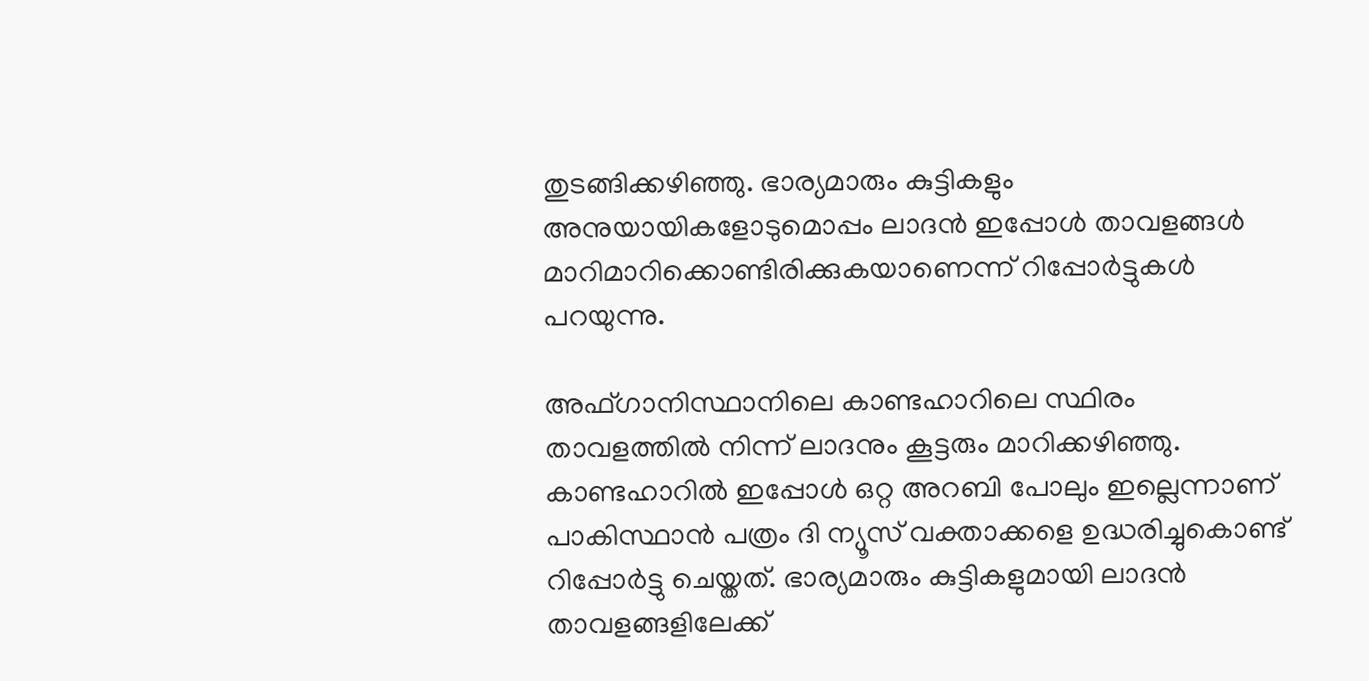തുടങ്ങിക്കഴിഞ്ഞു. ഭാര്യമാരും കുട്ടികളും അനുയായികളോടുമൊപ്പം ലാദന്‍ ഇപ്പോള്‍ താവളങ്ങള്‍ മാറിമാറിക്കൊണ്ടിരിക്കുകയാണെന്ന് റിപ്പോര്‍ട്ടുകള്‍ പറയുന്നു.

അഫ്ഗാനിസ്ഥാനിലെ കാണ്ടഹാറിലെ സ്ഥിരം താവളത്തില്‍ നിന്ന് ലാദനും കൂട്ടരും മാറിക്കഴിഞ്ഞു. കാണ്ടഹാറില്‍ ഇപ്പോള്‍ ഒറ്റ അറബി പോലും ഇല്ലെന്നാണ് പാകിസ്ഥാന്‍ പത്രം ദി ന്യൂസ് വക്താക്കളെ ഉദ്ധരിച്ചുകൊണ്ട് റിപ്പോര്‍ട്ടു ചെയ്തത്. ഭാര്യമാരും കുട്ടികളുമായി ലാദന്‍ താവളങ്ങളിലേക്ക്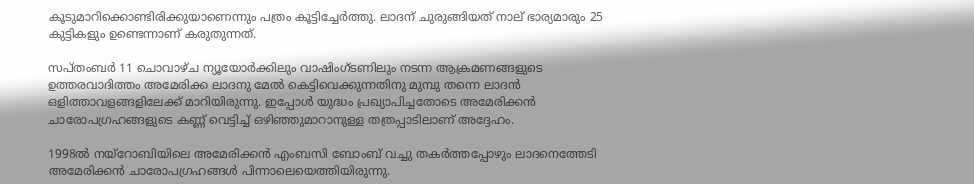കൂടുമാറിക്കൊണ്ടിരിക്കുയാണെന്നും പത്രം കൂട്ടിച്ചേര്‍ത്തു. ലാദന് ചുരുങ്ങിയത് നാല് ഭാര്യമാരും 25 കുട്ടികളും ഉണ്ടെന്നാണ് കരുതുന്നത്.

സപ്തംബര്‍ 11 ചൊവാഴ്ച ന്യൂയോര്‍ക്കിലും വാഷിംഗ്ടണിലും നടന്ന ആക്രമണങ്ങളുടെ ഉത്തരവാദിത്തം അമേരിക്ക ലാദനു മേല്‍ കെട്ടിവെക്കുന്നതിനു മുമ്പു തന്നെ ലാദന്‍ ഒളിത്താവളങ്ങളിലേക്ക് മാറിയിരുന്നു. ഇപ്പോള്‍ യുദ്ധം പ്രഖ്യാപിച്ചതോടെ അമേരിക്കന്‍ ചാരോപഗ്രഹങ്ങളുടെ കണ്ണ് വെട്ടിച്ച് ഒഴിഞ്ഞുമാറാനുള്ള തത്രപ്പാടിലാണ് അദ്ദേഹം.

1998ല്‍ നയ്റോബിയിലെ അമേരിക്കന്‍ എംബസി ബോംബ് വച്ചു തകര്‍ത്തപ്പോഴും ലാദനെത്തേടി അമേരിക്കന്‍ ചാരോപഗ്രഹങ്ങള്‍ പിന്നാലെയെത്തിയിരുന്നു.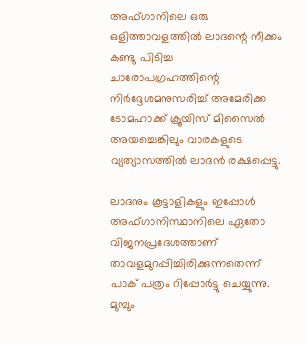അഫ്ഗാനിലെ ഒരു ഒളിത്താവളത്തില്‍ ലാദന്റെ നീക്കം കണ്ടു പിടിച്ച ചാരോപഗ്രഹത്തിന്റെ നിര്‍ദ്ദേശമനുസരിച്ച് അമേരിക്ക ടോമഹാക്ക് ക്രൂയിസ് മിസൈല്‍ അയച്ചെങ്കിലും വാരകളുടെ വ്യത്യാസത്തില്‍ ലാദന്‍ രക്ഷപ്പെട്ടു.

ലാദനും കൂട്ടാളികളും ഇപ്പോള്‍ അഫ്ഗാനിസ്ഥാനിലെ ഏതോ വിജനപ്രദേശത്താണ് താവളമുറപ്പിച്ചിരിക്കുന്നതെന്ന് പാക് പത്രം റിപ്പോര്‍ട്ടു ചെയ്യുന്നു. മുമ്പും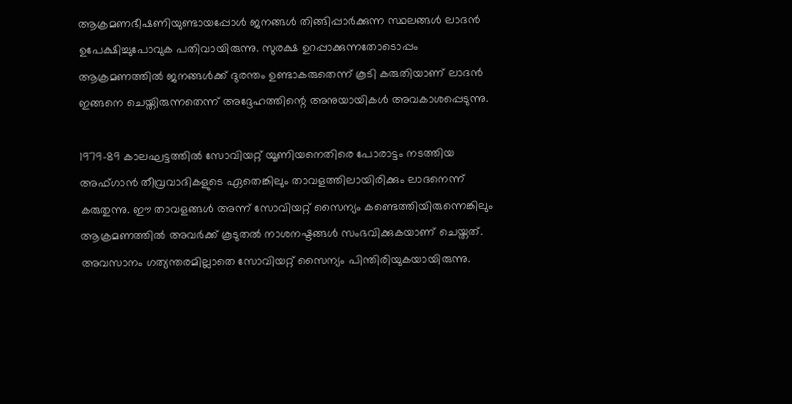ആക്രമണഭീഷണിയുണ്ടായപ്പോള്‍ ജനങ്ങള്‍ തിങ്ങിപ്പാര്‍ക്കുന്ന സ്ഥലങ്ങള്‍ ലാദന്‍ ഉപേക്ഷിച്ചുപോവുക പതിവായിരുന്നു. സുരക്ഷ ഉറപ്പാക്കുന്നതോടൊപ്പം ആക്രമണത്തില്‍ ജനങ്ങള്‍ക്ക് ദുരന്തം ഉണ്ടാകരുതെന്ന് കൂടി കരുതിയാണ് ലാദന്‍ ഇങ്ങനെ ചെയ്തിരുന്നതെന്ന് അദ്ദേഹത്തിന്റെ അനുയായികള്‍ അവകാശപ്പെടുന്നു.

1979-89 കാലഘട്ടത്തില്‍ സോവിയറ്റ് യൂണിയനെതിരെ പോരാട്ടം നടത്തിയ അഫ്ഗാന്‍ തീവ്രവാദികളുടെ ഏതെങ്കിലും താവളത്തിലായിരിക്കും ലാദനെന്ന് കരുതുന്നു. ഈ താവളങ്ങള്‍ അന്ന് സോവിയറ്റ് സൈന്യം കണ്ടെത്തിയിരുന്നെങ്കിലും ആക്രമണത്തില്‍ അവര്‍ക്ക് കൂടുതല്‍ നാശനഷ്ടങ്ങള്‍ സംഭവിക്കുകയാണ് ചെയ്തത്. അവസാനം ഗത്യന്തരമില്ലാതെ സോവിയറ്റ് സൈന്യം പിന്തിരിയുകയായിരുന്നു.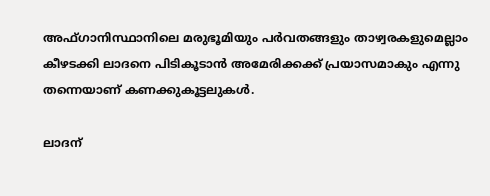അഫ്ഗാനിസ്ഥാനിലെ മരുഭൂമിയും പര്‍വതങ്ങളും താഴ്വരകളുമെല്ലാം കീഴടക്കി ലാദനെ പിടികൂടാന്‍ അമേരിക്കക്ക് പ്രയാസമാകും എന്നു തന്നെയാണ് കണക്കുകൂട്ടലുകള്‍.

ലാദന്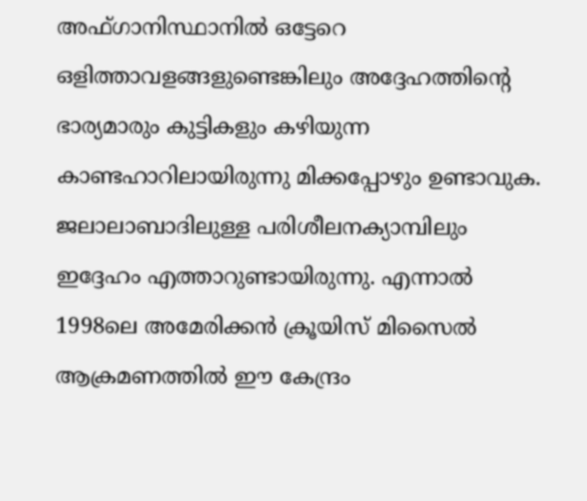അഫ്ഗാനിസ്ഥാനില്‍ ഒട്ടേറെ ഒളിത്താവളങ്ങളുണ്ടെങ്കിലും അദ്ദേഹത്തിന്റെ ഭാര്യമാരും കുട്ടികളും കഴിയുന്ന കാണ്ടഹാറിലായിരുന്നു മിക്കപ്പോഴും ഉണ്ടാവുക. ജലാലാബാദിലുള്ള പരിശീലനക്യാമ്പിലും ഇദ്ദേഹം എത്താറുണ്ടായിരുന്നു. എന്നാല്‍ 1998ലെ അമേരിക്കന്‍ ക്രൂയിസ് മിസൈല്‍ ആക്രമണത്തില്‍ ഈ കേന്ദ്രം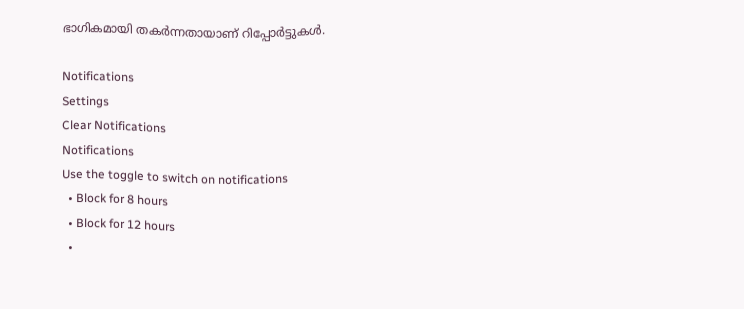ഭാഗികമായി തകര്‍ന്നതായാണ് റിപ്പോര്‍ട്ടുകള്‍.

Notifications
Settings
Clear Notifications
Notifications
Use the toggle to switch on notifications
  • Block for 8 hours
  • Block for 12 hours
  •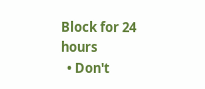Block for 24 hours
  • Don't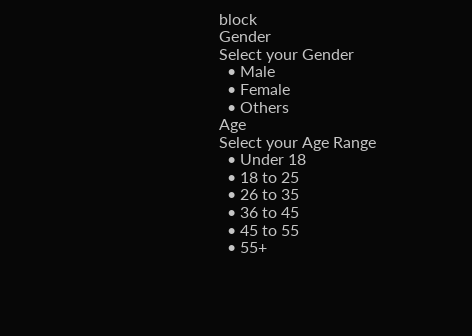block
Gender
Select your Gender
  • Male
  • Female
  • Others
Age
Select your Age Range
  • Under 18
  • 18 to 25
  • 26 to 35
  • 36 to 45
  • 45 to 55
  • 55+